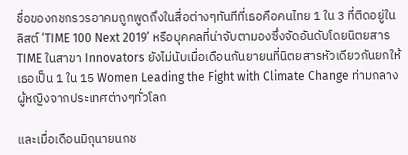ชื่อของกชกรวรอาคมถูกพูดถึงในสื่อต่างๆทันทีที่เธอคือคนไทย 1 ใน 3 ที่ติดอยู่ในลิสต์ ‘TIME 100 Next 2019’ หรือบุคคลที่น่าจับตามองซึ่งจัดอันดับโดยนิตยสาร TIME ในสาขา Innovators ยังไม่นับเมื่อเดือนกันยายนที่นิตยสารหัวเดียวกันยกให้เธอเป็น 1 ใน 15 Women Leading the Fight with Climate Change ท่ามกลางผู้หญิงจากประเทศต่างๆทั่วโลก

และเมื่อเดือนมิถุนายนกช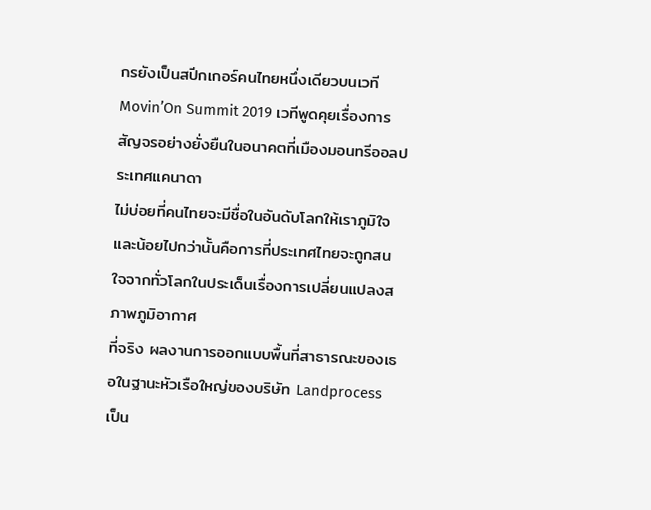กรยังเป็นสปีกเกอร์คนไทยหนึ่งเดียวบนเวที Movin’On Summit 2019 เวทีพูดคุยเรื่องการสัญจรอย่างยั่งยืนในอนาคตที่เมืองมอนทรีออลประเทศแคนาดา
ไม่บ่อยที่คนไทยจะมีชื่อในอันดับโลกให้เราภูมิใจและน้อยไปกว่านั้นคือการที่ประเทศไทยจะถูกสนใจจากทั่วโลกในประเด็นเรื่องการเปลี่ยนแปลงสภาพภูมิอากาศ
ที่จริง ผลงานการออกแบบพื้นที่สาธารณะของเธอในฐานะหัวเรือใหญ่ของบริษัท Landprocess เป็น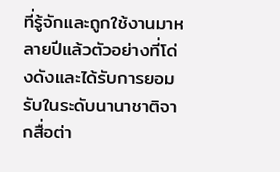ที่รู้จักและถูกใช้งานมาหลายปีแล้วตัวอย่างที่โด่งดังและได้รับการยอมรับในระดับนานาชาติจากสื่อต่า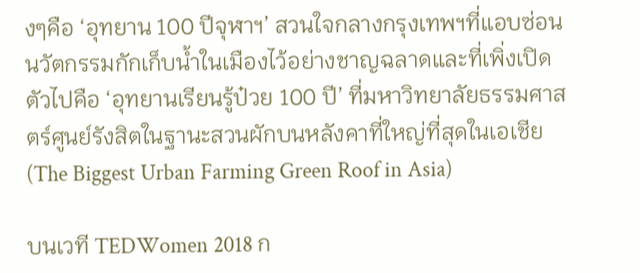งๆคือ ‘อุทยาน 100 ปีจุฬาฯ’ สวนใจกลางกรุงเทพฯที่แอบซ่อนนวัตกรรมกักเก็บน้ำในเมืองไว้อย่างชาญฉลาดและที่เพิ่งเปิดตัวไปคือ ‘อุทยานเรียนรู้ป๋วย 100 ปี’ ที่มหาวิทยาลัยธรรมศาสตร์ศูนย์รังสิตในฐานะสวนผักบนหลังคาที่ใหญ่ที่สุดในเอเชีย (The Biggest Urban Farming Green Roof in Asia)

บนเวที TEDWomen 2018 ก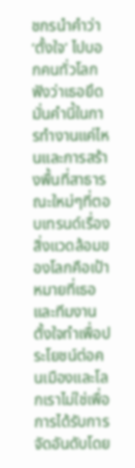ชกรนำคำว่า ‘ตั้งใจ’ ไปบอกคนทั่วโลกฟังว่าเธอยึดมั่นคำนี้ในการทำงานแค่ไหนและการสร้างพื้นที่สาธารณะใหม่ๆที่ตอบเทรนด์เรื่องสิ่งแวดล้อมของโลกคือเป้าหมายที่เธอและทีมงานตั้งใจทำเพื่อประโยชน์ต่อคนเมืองและโลกเราไม่ใช่เพื่อการได้รับการจัดอันดับโดย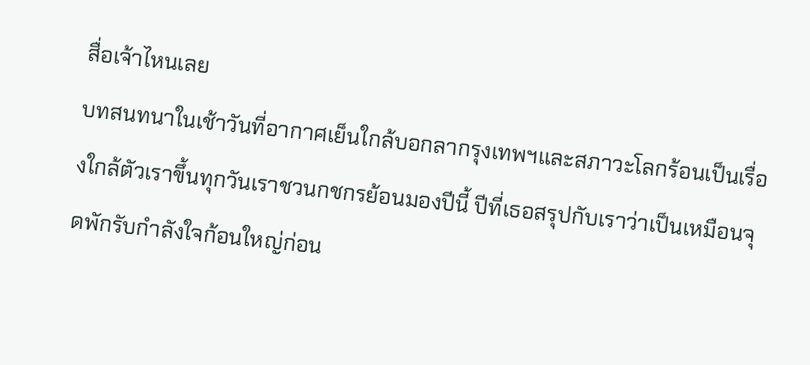สื่อเจ้าไหนเลย
บทสนทนาในเช้าวันที่อากาศเย็นใกล้บอกลากรุงเทพฯและสภาวะโลกร้อนเป็นเรื่องใกล้ตัวเราขึ้นทุกวันเราชวนกชกรย้อนมองปีนี้ ปีที่เธอสรุปกับเราว่าเป็นเหมือนจุดพักรับกำลังใจก้อนใหญ่ก่อน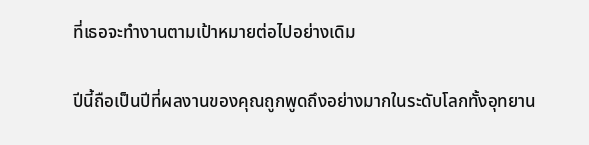ที่เธอจะทำงานตามเป้าหมายต่อไปอย่างเดิม

ปีนี้ถือเป็นปีที่ผลงานของคุณถูกพูดถึงอย่างมากในระดับโลกทั้งอุทยาน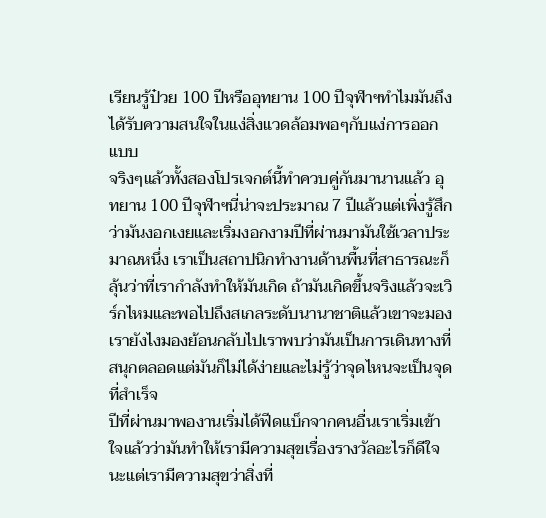เรียนรู้ป๋วย 100 ปีหรืออุทยาน 100 ปีจุฬาฯทำไมมันถึงได้รับความสนใจในแง่สิ่งแวดล้อมพอๆกับแง่การออกแบบ
จริงๆแล้วทั้งสองโปรเจกต์นี้ทำควบคู่กันมานานแล้ว อุทยาน 100 ปีจุฬาฯนี่น่าจะประมาณ 7 ปีแล้วแต่เพิ่งรู้สึกว่ามันงอกเงยและเริ่มงอกงามปีที่ผ่านมามันใช้เวลาประมาณหนึ่ง เราเป็นสถาปนิกทำงานด้านพื้นที่สาธารณะก็ลุ้นว่าที่เรากำลังทำให้มันเกิด ถ้ามันเกิดขึ้นจริงแล้วจะเวิร์กไหมและพอไปถึงสเกลระดับนานาชาติแล้วเขาจะมองเรายังไงมองย้อนกลับไปเราพบว่ามันเป็นการเดินทางที่สนุกตลอดแต่มันก็ไม่ได้ง่ายและไม่รู้ว่าจุดไหนจะเป็นจุดที่สำเร็จ
ปีที่ผ่านมาพองานเริ่มได้ฟีดแบ็กจากคนอื่นเราเริ่มเข้าใจแล้วว่ามันทำให้เรามีความสุขเรื่องรางวัลอะไรก็ดีใจนะแต่เรามีความสุขว่าสิ่งที่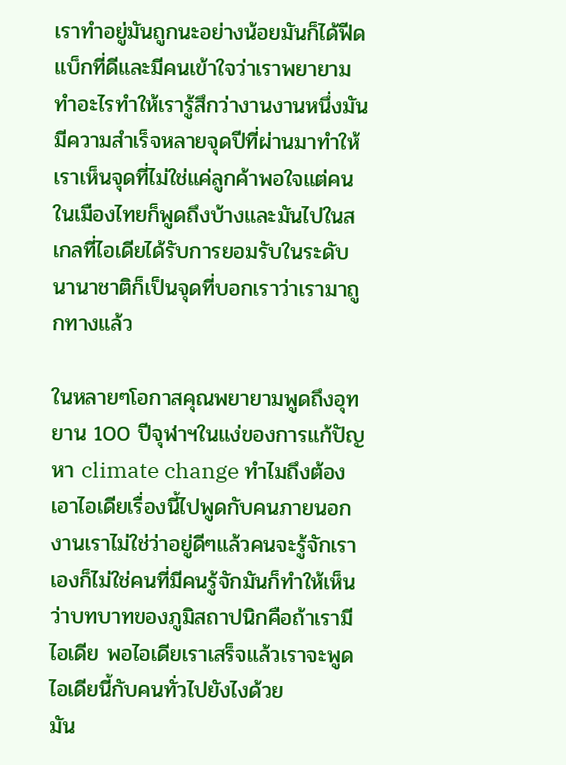เราทำอยู่มันถูกนะอย่างน้อยมันก็ได้ฟีดแบ็กที่ดีและมีคนเข้าใจว่าเราพยายามทำอะไรทำให้เรารู้สึกว่างานงานหนึ่งมันมีความสำเร็จหลายจุดปีที่ผ่านมาทำให้เราเห็นจุดที่ไม่ใช่แค่ลูกค้าพอใจแต่คนในเมืองไทยก็พูดถึงบ้างและมันไปในสเกลที่ไอเดียได้รับการยอมรับในระดับนานาชาติก็เป็นจุดที่บอกเราว่าเรามาถูกทางแล้ว

ในหลายๆโอกาสคุณพยายามพูดถึงอุทยาน 100 ปีจุฬาฯในแง่ของการแก้ปัญหา climate change ทำไมถึงต้องเอาไอเดียเรื่องนี้ไปพูดกับคนภายนอก
งานเราไม่ใช่ว่าอยู่ดีๆแล้วคนจะรู้จักเราเองก็ไม่ใช่คนที่มีคนรู้จักมันก็ทำให้เห็นว่าบทบาทของภูมิสถาปนิกคือถ้าเรามีไอเดีย พอไอเดียเราเสร็จแล้วเราจะพูดไอเดียนี้กับคนทั่วไปยังไงด้วย
มัน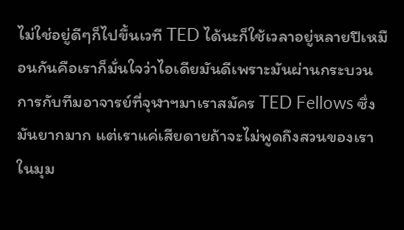ไม่ใช่อยู่ดีๆก็ไปขึ้นเวที TED ได้นะก็ใช้เวลาอยู่หลายปีเหมือนกันคือเราก็มั่นใจว่าไอเดียมันดีเพราะมันผ่านกระบวนการกับทีมอาจารย์ที่จุฬาฯมาเราสมัคร TED Fellows ซึ่งมันยากมาก แต่เราแค่เสียดายถ้าจะไม่พูดถึงสวนของเราในมุม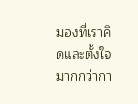มองที่เราคิดและตั้งใจมากกว่ากา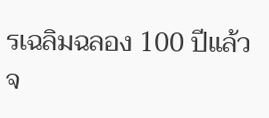รเฉลิมฉลอง 100 ปีแล้วจ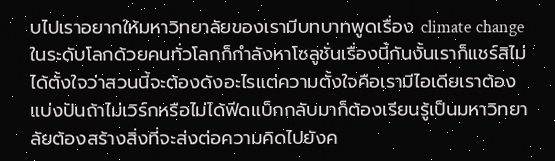บไปเราอยากให้มหาวิทยาลัยของเรามีบทบาทพูดเรื่อง climate change ในระดับโลกด้วยคนทั่วโลกก็กำลังหาโซลูชั่นเรื่องนี้กันงั้นเราก็แชร์สิไม่ได้ตั้งใจว่าสวนนี้จะต้องดังอะไรแต่ความตั้งใจคือเรามีไอเดียเราต้องแบ่งปันถ้าไม่เวิร์กหรือไม่ได้ฟีดแบ็กกลับมาก็ต้องเรียนรู้เป็นมหาวิทยาลัยต้องสร้างสิ่งที่จะส่งต่อความคิดไปยังค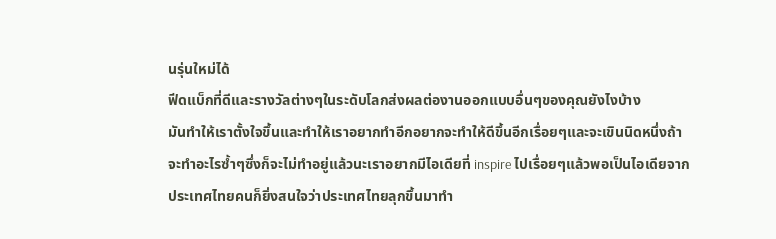นรุ่นใหม่ได้
ฟีดแบ็กที่ดีและรางวัลต่างๆในระดับโลกส่งผลต่องานออกแบบอื่นๆของคุณยังไงบ้าง
มันทำให้เราตั้งใจขึ้นและทำให้เราอยากทำอีกอยากจะทำให้ดีขึ้นอีกเรื่อยๆและจะเขินนิดหนึ่งถ้าจะทำอะไรซ้ำๆซึ่งก็จะไม่ทำอยู่แล้วนะเราอยากมีไอเดียที่ inspire ไปเรื่อยๆแล้วพอเป็นไอเดียจากประเทศไทยคนก็ยิ่งสนใจว่าประเทศไทยลุกขึ้นมาทำ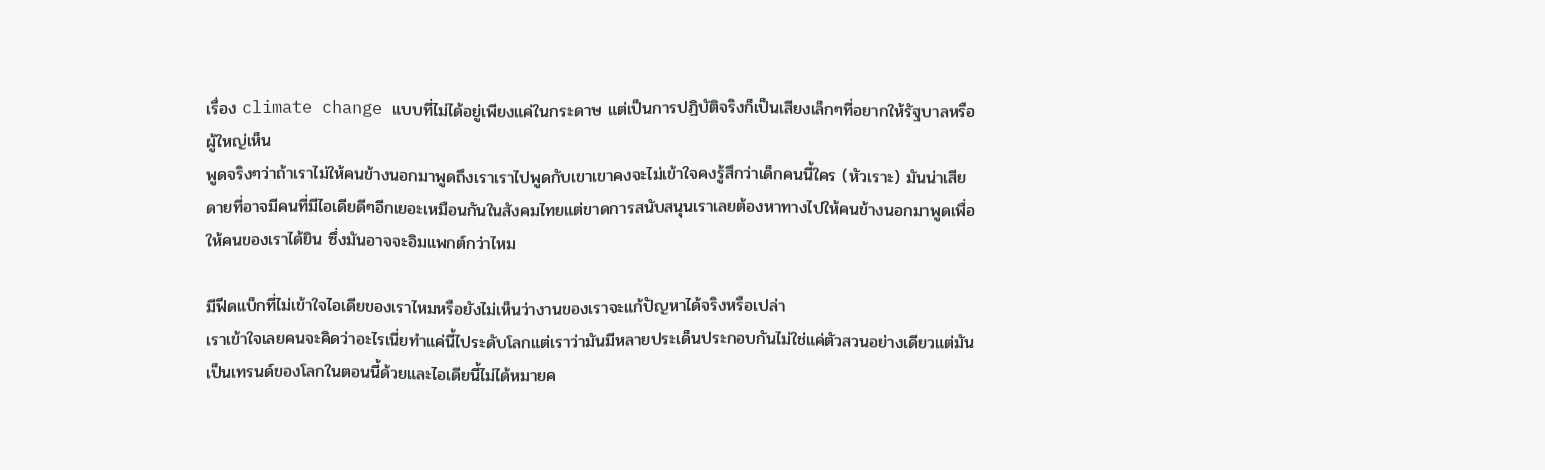เรื่อง climate change แบบที่ไม่ได้อยู่เพียงแค่ในกระดาษ แต่เป็นการปฏิบัติจริงก็เป็นเสียงเล็กๆที่อยากให้รัฐบาลหรือผู้ใหญ่เห็น
พูดจริงๆว่าถ้าเราไม่ให้คนข้างนอกมาพูดถึงเราเราไปพูดกับเขาเขาคงจะไม่เข้าใจคงรู้สึกว่าเด็กคนนี้ใคร (หัวเราะ) มันน่าเสียดายที่อาจมีคนที่มีไอเดียดีๆอีกเยอะเหมือนกันในสังคมไทยแต่ขาดการสนับสนุนเราเลยต้องหาทางไปให้คนข้างนอกมาพูดเพื่อให้คนของเราได้ยิน ซึ่งมันอาจจะอิมแพกต์กว่าไหม

มีฟีดแบ็กที่ไม่เข้าใจไอเดียของเราไหมหรือยังไม่เห็นว่างานของเราจะแก้ปัญหาได้จริงหรือเปล่า
เราเข้าใจเลยคนจะคิดว่าอะไรเนี่ยทำแค่นี้ไประดับโลกแต่เราว่ามันมีหลายประเด็นประกอบกันไม่ใช่แค่ตัวสวนอย่างเดียวแต่มันเป็นเทรนด์ของโลกในตอนนี้ด้วยและไอเดียนี้ไม่ได้หมายค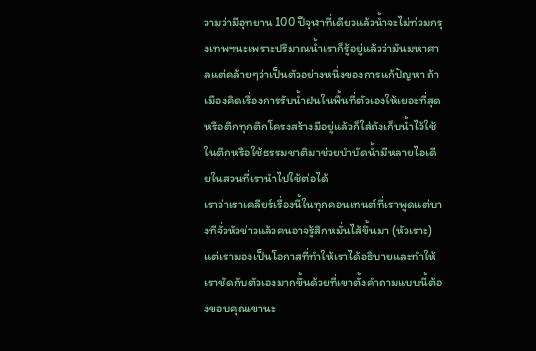วามว่ามีอุทยาน 100 ปีจุฬาที่เดียวแล้วน้ำจะไม่ท่วมกรุงเทพฯนะเพราะปริมาณน้ำเราก็รู้อยู่แล้วว่ามันมหาศาลแต่คล้ายๆว่าเป็นตัวอย่างหนึ่งของการแก้ปัญหา ถ้าเมืองคิดเรื่องการรับน้ำฝนในพื้นที่ตัวเองให้เยอะที่สุดหรือตึกทุกตึกโครงสร้างมีอยู่แล้วก็ใส่ถังเก็บน้ำไว้ใช้ในตึกหรือใช้ธรรมชาติมาช่วยบำบัดน้ำมีหลายไอเดียในสวนที่เรานำไปใช้ต่อได้
เราว่าเราเคลียร์เรื่องนี้ในทุกคอนเทนต์ที่เราพูดแต่บางทีจั่วหัวข่าวแล้วคนอาจรู้สึกหมั่นไส้ขึ้นมา (หัวเราะ) แต่เรามองเป็นโอกาสที่ทำให้เราได้อธิบายและทำให้เราชัดกับตัวเองมากขึ้นด้วยที่เขาตั้งคำถามแบบนี้ต้องขอบคุณเขานะ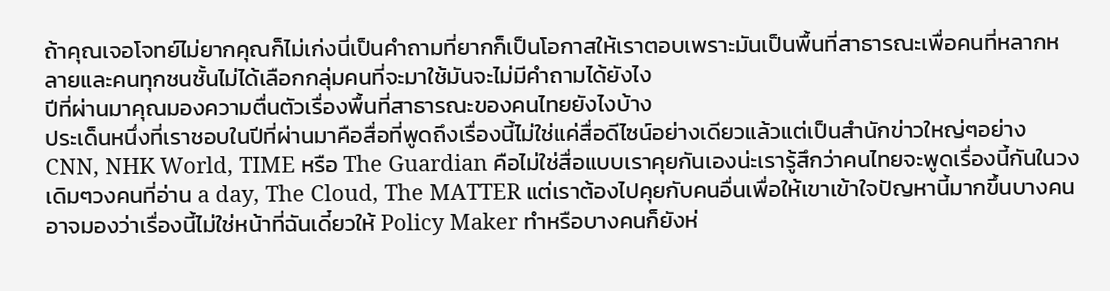ถ้าคุณเจอโจทย์ไม่ยากคุณก็ไม่เก่งนี่เป็นคำถามที่ยากก็เป็นโอกาสให้เราตอบเพราะมันเป็นพื้นที่สาธารณะเพื่อคนที่หลากหลายและคนทุกชนชั้นไม่ได้เลือกกลุ่มคนที่จะมาใช้มันจะไม่มีคำถามได้ยังไง
ปีที่ผ่านมาคุณมองความตื่นตัวเรื่องพื้นที่สาธารณะของคนไทยยังไงบ้าง
ประเด็นหนึ่งที่เราชอบในปีที่ผ่านมาคือสื่อที่พูดถึงเรื่องนี้ไม่ใช่แค่สื่อดีไซน์อย่างเดียวแล้วแต่เป็นสำนักข่าวใหญ่ๆอย่าง CNN, NHK World, TIME หรือ The Guardian คือไม่ใช่สื่อแบบเราคุยกันเองน่ะเรารู้สึกว่าคนไทยจะพูดเรื่องนี้กันในวงเดิมๆวงคนที่อ่าน a day, The Cloud, The MATTER แต่เราต้องไปคุยกับคนอื่นเพื่อให้เขาเข้าใจปัญหานี้มากขึ้นบางคนอาจมองว่าเรื่องนี้ไม่ใช่หน้าที่ฉันเดี๋ยวให้ Policy Maker ทำหรือบางคนก็ยังห่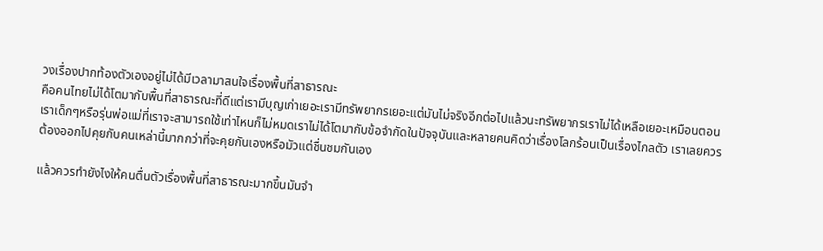วงเรื่องปากท้องตัวเองอยู่ไม่ได้มีเวลามาสนใจเรื่องพื้นที่สาธารณะ
คือคนไทยไม่ได้โตมากับพื้นที่สาธารณะที่ดีแต่เรามีบุญเก่าเยอะเรามีทรัพยากรเยอะแต่มันไม่จริงอีกต่อไปแล้วนะทรัพยากรเราไม่ได้เหลือเยอะเหมือนตอนเราเด็กๆหรือรุ่นพ่อแม่ที่เราจะสามารถใช้เท่าไหนก็ไม่หมดเราไม่ได้โตมากับข้อจำกัดในปัจจุบันและหลายคนคิดว่าเรื่องโลกร้อนเป็นเรื่องไกลตัว เราเลยควรต้องออกไปคุยกับคนเหล่านี้มากกว่าที่จะคุยกันเองหรือมัวแต่ชื่นชมกันเอง

แล้วควรทำยังไงให้คนตื่นตัวเรื่องพื้นที่สาธารณะมากขึ้นมันจำ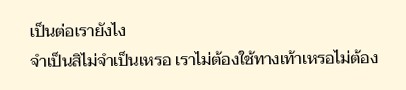เป็นต่อเรายังไง
จำเป็นสิไม่จำเป็นเหรอ เราไม่ต้องใช้ทางเท้าเหรอไม่ต้อง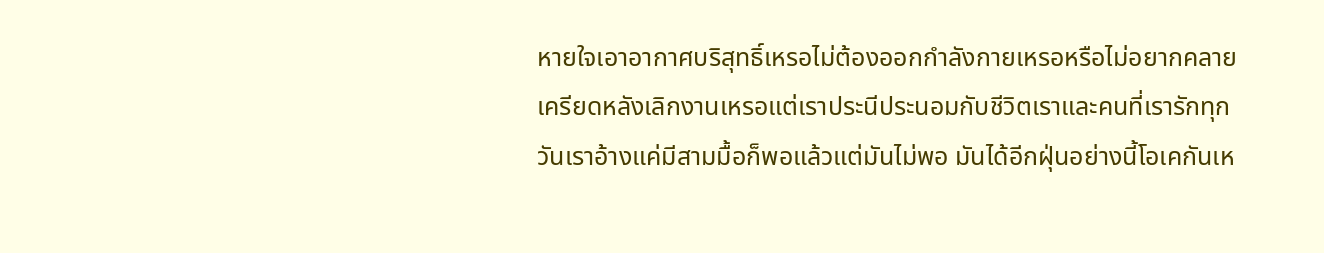หายใจเอาอากาศบริสุทธิ์เหรอไม่ต้องออกกำลังกายเหรอหรือไม่อยากคลายเครียดหลังเลิกงานเหรอแต่เราประนีประนอมกับชีวิตเราและคนที่เรารักทุกวันเราอ้างแค่มีสามมื้อก็พอแล้วแต่มันไม่พอ มันได้อีกฝุ่นอย่างนี้โอเคกันเห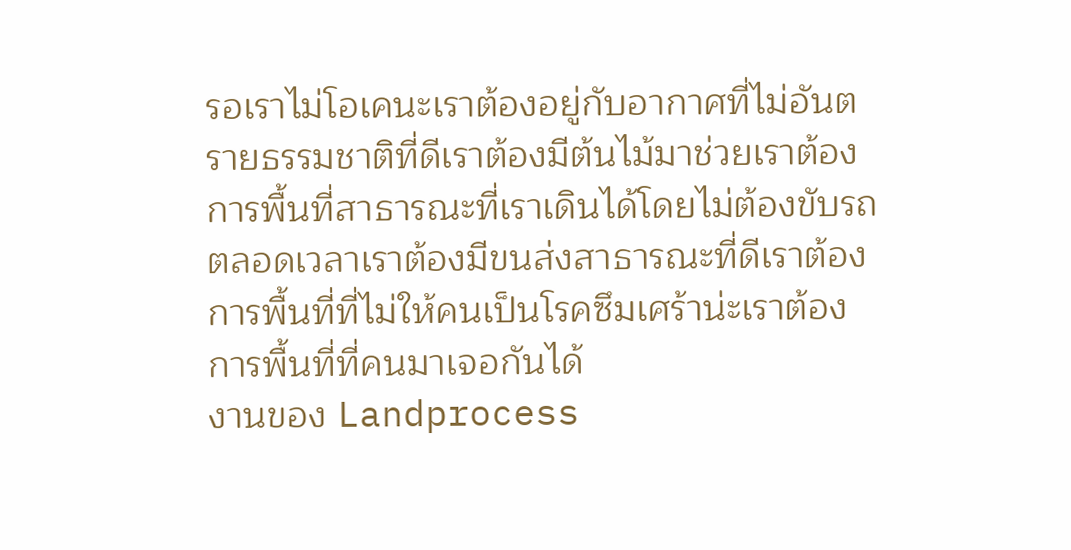รอเราไม่โอเคนะเราต้องอยู่กับอากาศที่ไม่อันตรายธรรมชาติที่ดีเราต้องมีต้นไม้มาช่วยเราต้องการพื้นที่สาธารณะที่เราเดินได้โดยไม่ต้องขับรถตลอดเวลาเราต้องมีขนส่งสาธารณะที่ดีเราต้องการพื้นที่ที่ไม่ให้คนเป็นโรคซึมเศร้าน่ะเราต้องการพื้นที่ที่คนมาเจอกันได้
งานของ Landprocess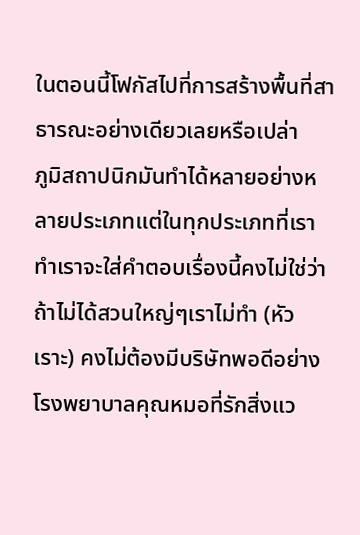ในตอนนี้โฟกัสไปที่การสร้างพื้นที่สาธารณะอย่างเดียวเลยหรือเปล่า
ภูมิสถาปนิกมันทำได้หลายอย่างหลายประเภทแต่ในทุกประเภทที่เราทำเราจะใส่คำตอบเรื่องนี้คงไม่ใช่ว่าถ้าไม่ได้สวนใหญ่ๆเราไม่ทำ (หัวเราะ) คงไม่ต้องมีบริษัทพอดีอย่างโรงพยาบาลคุณหมอที่รักสิ่งแว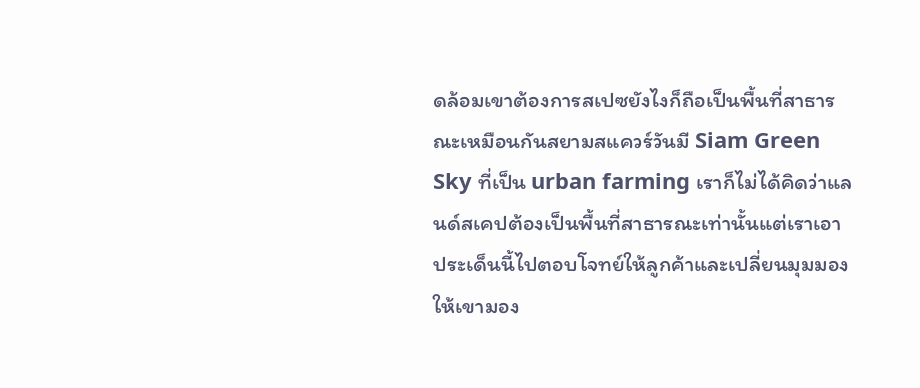ดล้อมเขาต้องการสเปซยังไงก็ถือเป็นพื้นที่สาธารณะเหมือนกันสยามสแควร์วันมี Siam Green Sky ที่เป็น urban farming เราก็ไม่ได้คิดว่าแลนด์สเคปต้องเป็นพื้นที่สาธารณะเท่านั้นแต่เราเอาประเด็นนี้ไปตอบโจทย์ให้ลูกค้าและเปลี่ยนมุมมองให้เขามอง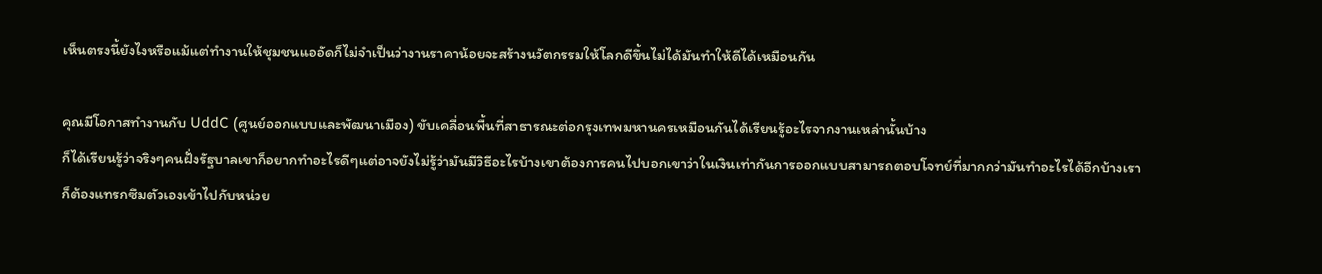เห็นตรงนี้ยังไงหรือแม้แต่ทำงานให้ชุมชนแออัดก็ไม่จำเป็นว่างานราคาน้อยจะสร้างนวัตกรรมให้โลกดีขึ้นไม่ได้มันทำให้ดีได้เหมือนกัน

คุณมีโอกาสทำงานกับ UddC (ศูนย์ออกแบบและพัฒนาเมือง) ขับเคลื่อนพื้นที่สาธารณะต่อกรุงเทพมหานครเหมือนกันได้เรียนรู้อะไรจากงานเหล่านั้นบ้าง
ก็ได้เรียนรู้ว่าจริงๆคนฝั่งรัฐบาลเขาก็อยากทำอะไรดีๆแต่อาจยังไม่รู้ว่ามันมีวิธีอะไรบ้างเขาต้องการคนไปบอกเขาว่าในเงินเท่ากันการออกแบบสามารถตอบโจทย์ที่มากกว่ามันทำอะไรได้อีกบ้างเราก็ต้องแทรกซึมตัวเองเข้าไปกับหน่วย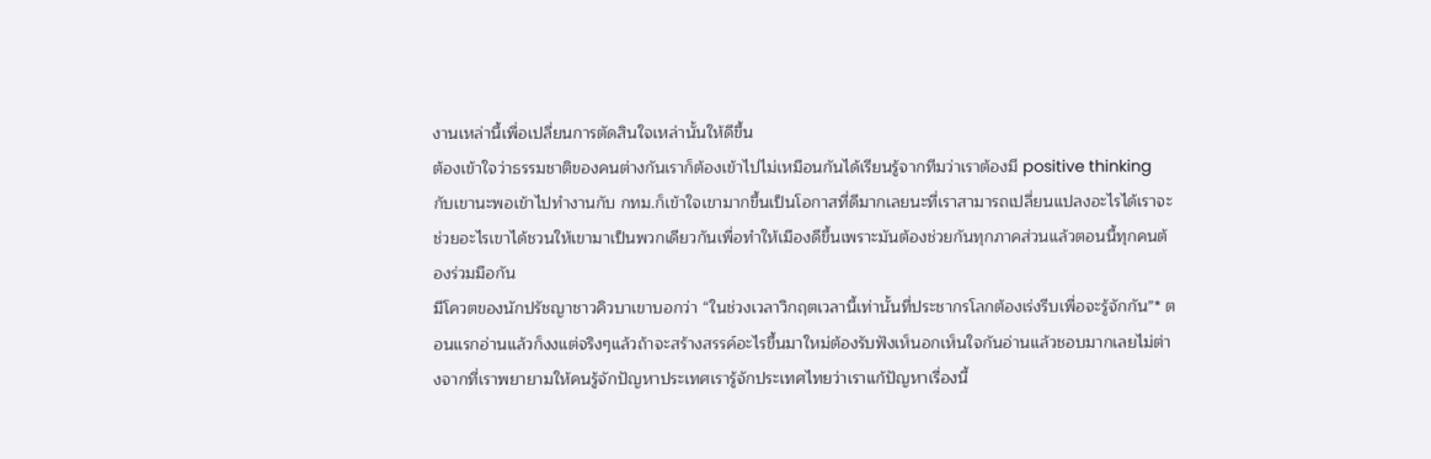งานเหล่านี้เพื่อเปลี่ยนการตัดสินใจเหล่านั้นให้ดีขึ้น
ต้องเข้าใจว่าธรรมชาติของคนต่างกันเราก็ต้องเข้าไปไม่เหมือนกันได้เรียนรู้จากทีมว่าเราต้องมี positive thinking กับเขานะพอเข้าไปทำงานกับ กทม.ก็เข้าใจเขามากขึ้นเป็นโอกาสที่ดีมากเลยนะที่เราสามารถเปลี่ยนแปลงอะไรได้เราจะช่วยอะไรเขาได้ชวนให้เขามาเป็นพวกเดียวกันเพื่อทำให้เมืองดีขึ้นเพราะมันต้องช่วยกันทุกภาคส่วนแล้วตอนนี้ทุกคนต้องร่วมมือกัน
มีโควตของนักปรัชญาชาวคิวบาเขาบอกว่า “ในช่วงเวลาวิกฤตเวลานี้เท่านั้นที่ประชากรโลกต้องเร่งรีบเพื่อจะรู้จักกัน”* ตอนแรกอ่านแล้วก็งงแต่จริงๆแล้วถ้าจะสร้างสรรค์อะไรขึ้นมาใหม่ต้องรับฟังเห็นอกเห็นใจกันอ่านแล้วชอบมากเลยไม่ต่างจากที่เราพยายามให้คนรู้จักปัญหาประเทศเรารู้จักประเทศไทยว่าเราแก้ปัญหาเรื่องนี้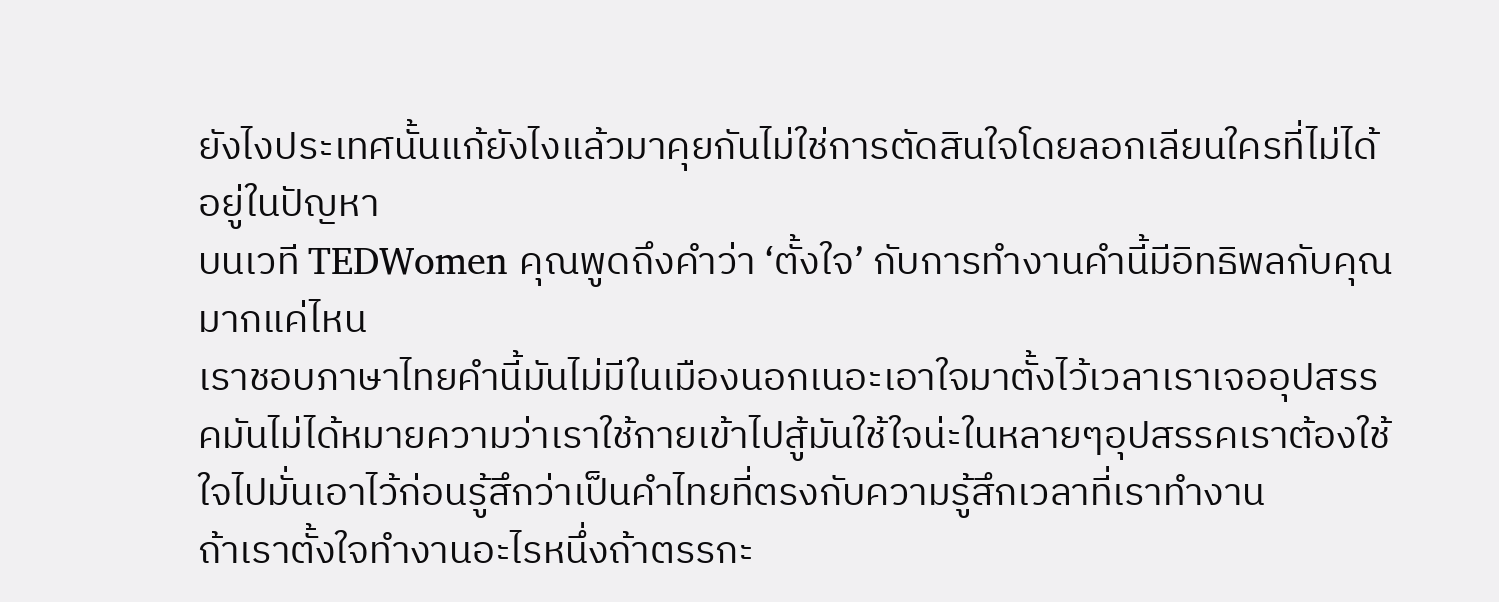ยังไงประเทศนั้นแก้ยังไงแล้วมาคุยกันไม่ใช่การตัดสินใจโดยลอกเลียนใครที่ไม่ได้อยู่ในปัญหา
บนเวที TEDWomen คุณพูดถึงคำว่า ‘ตั้งใจ’ กับการทำงานคำนี้มีอิทธิพลกับคุณมากแค่ไหน
เราชอบภาษาไทยคำนี้มันไม่มีในเมืองนอกเนอะเอาใจมาตั้งไว้เวลาเราเจออุปสรรคมันไม่ได้หมายความว่าเราใช้กายเข้าไปสู้มันใช้ใจน่ะในหลายๆอุปสรรคเราต้องใช้ใจไปมั่นเอาไว้ก่อนรู้สึกว่าเป็นคำไทยที่ตรงกับความรู้สึกเวลาที่เราทำงาน
ถ้าเราตั้งใจทำงานอะไรหนึ่งถ้าตรรกะ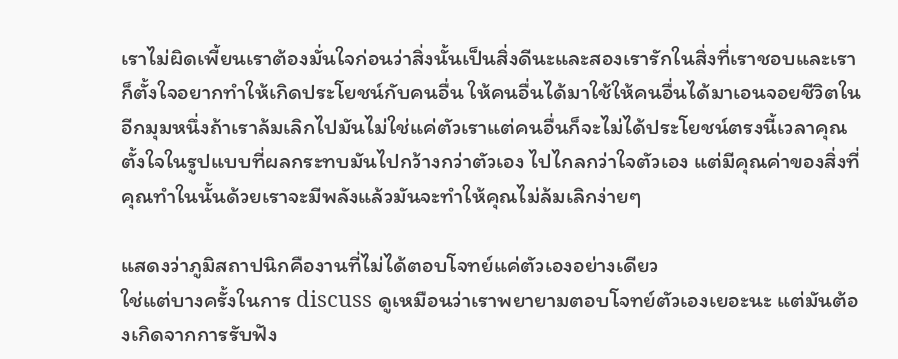เราไม่ผิดเพี้ยนเราต้องมั่นใจก่อนว่าสิ่งนั้นเป็นสิ่งดีนะและสองเรารักในสิ่งที่เราชอบและเราก็ตั้งใจอยากทำให้เกิดประโยชน์กับคนอื่น ให้คนอื่นได้มาใช้ให้คนอื่นได้มาเอนจอยชีวิตในอีกมุมหนึ่งถ้าเราล้มเลิกไปมันไม่ใช่แค่ตัวเราแต่คนอื่นก็จะไม่ได้ประโยชน์ตรงนี้เวลาคุณตั้งใจในรูปแบบที่ผลกระทบมันไปกว้างกว่าตัวเอง ไปไกลกว่าใจตัวเอง แต่มีคุณค่าของสิ่งที่คุณทำในนั้นด้วยเราจะมีพลังแล้วมันจะทำให้คุณไม่ล้มเลิกง่ายๆ

แสดงว่าภูมิสถาปนิกคืองานที่ไม่ได้ตอบโจทย์แค่ตัวเองอย่างเดียว
ใช่แต่บางครั้งในการ discuss ดูเหมือนว่าเราพยายามตอบโจทย์ตัวเองเยอะนะ แต่มันต้องเกิดจากการรับฟัง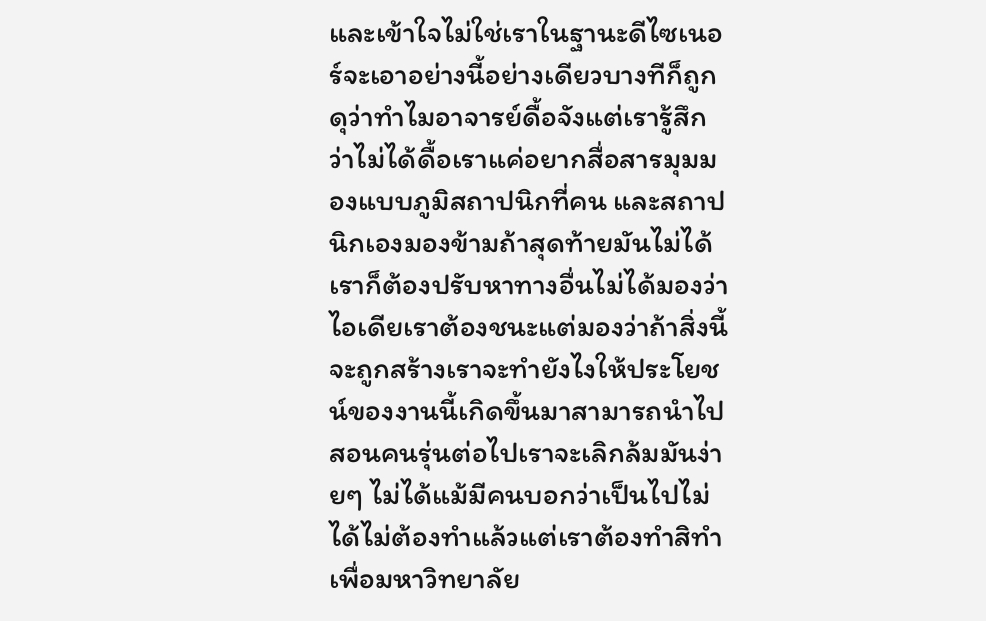และเข้าใจไม่ใช่เราในฐานะดีไซเนอร์จะเอาอย่างนี้อย่างเดียวบางทีก็ถูกดุว่าทำไมอาจารย์ดื้อจังแต่เรารู้สึกว่าไม่ได้ดื้อเราแค่อยากสื่อสารมุมมองแบบภูมิสถาปนิกที่คน และสถาปนิกเองมองข้ามถ้าสุดท้ายมันไม่ได้เราก็ต้องปรับหาทางอื่นไม่ได้มองว่าไอเดียเราต้องชนะแต่มองว่าถ้าสิ่งนี้จะถูกสร้างเราจะทำยังไงให้ประโยชน์ของงานนี้เกิดขึ้นมาสามารถนำไปสอนคนรุ่นต่อไปเราจะเลิกล้มมันง่ายๆ ไม่ได้แม้มีคนบอกว่าเป็นไปไม่ได้ไม่ต้องทำแล้วแต่เราต้องทำสิทำเพื่อมหาวิทยาลัย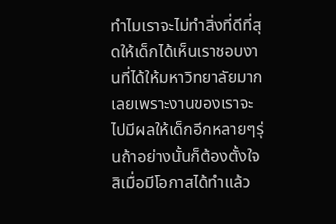ทำไมเราจะไม่ทำสิ่งที่ดีที่สุดให้เด็กได้เห็นเราชอบงานที่ได้ให้มหาวิทยาลัยมากเลยเพราะงานของเราจะไปมีผลให้เด็กอีกหลายๆรุ่นถ้าอย่างนั้นก็ต้องตั้งใจสิเมื่อมีโอกาสได้ทำแล้ว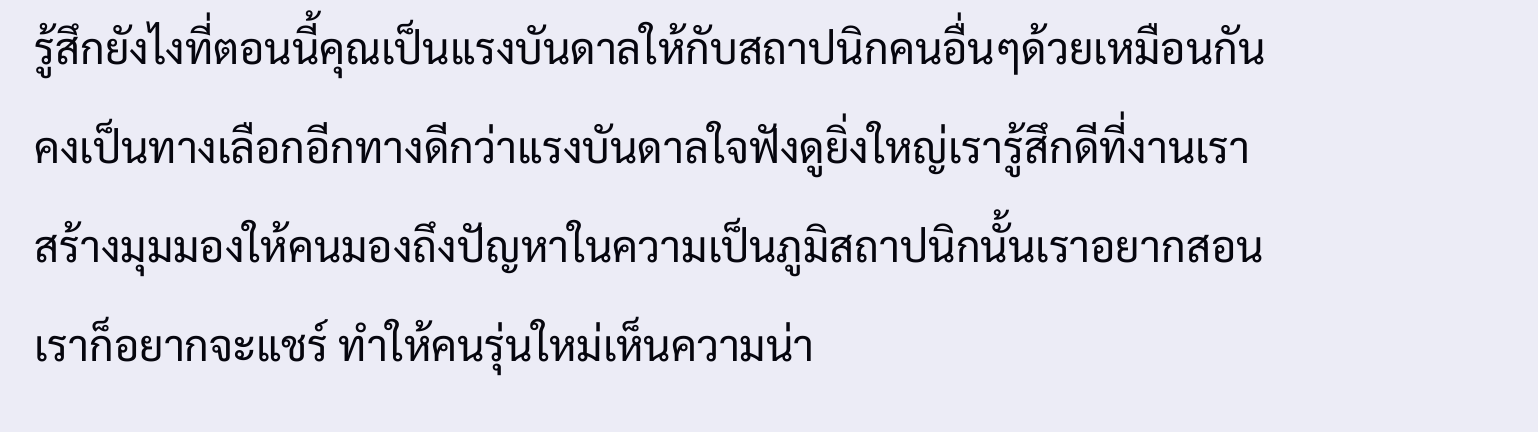รู้สึกยังไงที่ตอนนี้คุณเป็นแรงบันดาลให้กับสถาปนิกคนอื่นๆด้วยเหมือนกัน
คงเป็นทางเลือกอีกทางดีกว่าแรงบันดาลใจฟังดูยิ่งใหญ่เรารู้สึกดีที่งานเราสร้างมุมมองให้คนมองถึงปัญหาในความเป็นภูมิสถาปนิกนั้นเราอยากสอนเราก็อยากจะแชร์ ทำให้คนรุ่นใหม่เห็นความน่า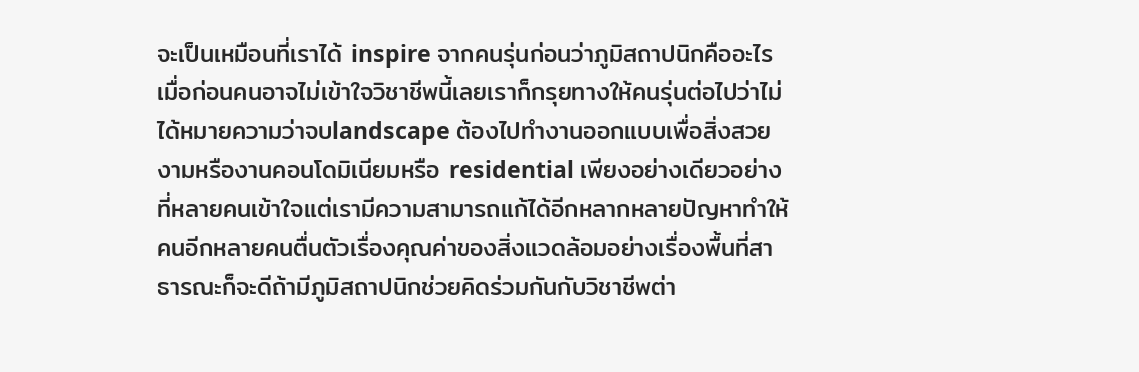จะเป็นเหมือนที่เราได้ inspire จากคนรุ่นก่อนว่าภูมิสถาปนิกคืออะไร
เมื่อก่อนคนอาจไม่เข้าใจวิชาชีพนี้เลยเราก็กรุยทางให้คนรุ่นต่อไปว่าไม่ได้หมายความว่าจบlandscape ต้องไปทำงานออกแบบเพื่อสิ่งสวยงามหรืองานคอนโดมิเนียมหรือ residential เพียงอย่างเดียวอย่างที่หลายคนเข้าใจแต่เรามีความสามารถแก้ได้อีกหลากหลายปัญหาทำให้คนอีกหลายคนตื่นตัวเรื่องคุณค่าของสิ่งแวดล้อมอย่างเรื่องพื้นที่สาธารณะก็จะดีถ้ามีภูมิสถาปนิกช่วยคิดร่วมกันกับวิชาชีพต่า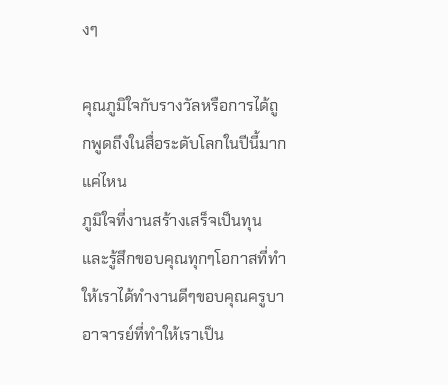งๆ

คุณภูมิใจกับรางวัลหรือการได้ถูกพูดถึงในสื่อระดับโลกในปีนี้มากแค่ไหน
ภูมิใจที่งานสร้างเสร็จเป็นทุนและรู้สึกขอบคุณทุกๆโอกาสที่ทำให้เราได้ทำงานดีๆขอบคุณครูบาอาจารย์ที่ทำให้เราเป็น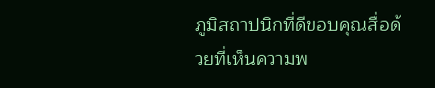ภูมิสถาปนิกที่ดีขอบคุณสื่อด้วยที่เห็นความพ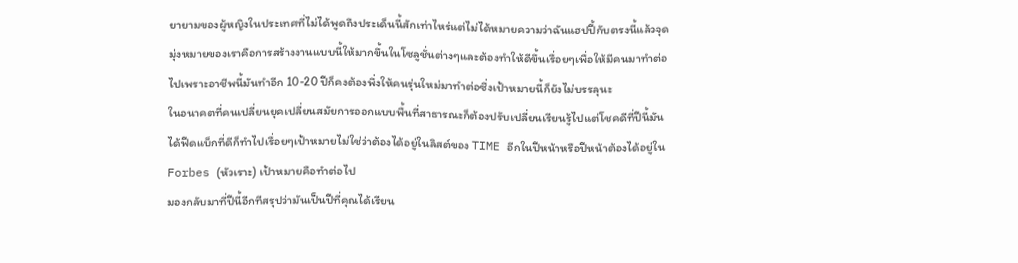ยายามของผู้หญิงในประเทศที่ไม่ได้พูดถึงประเด็นนี้สักเท่าไหร่แต่ไม่ได้หมายความว่าฉันแฮปปี้กับตรงนี้แล้วจุดมุ่งหมายของเราคือการสร้างงานแบบนี้ให้มากขึ้นในโซลูชั่นต่างๆและต้องทำให้ดีขึ้นเรื่อยๆเพื่อให้มีคนมาทำต่อไปเพราะอาชีพนี้มันทำอีก 10-20 ปีก็คงต้องพึ่งให้คนรุ่นใหม่มาทำต่อซึ่งเป้าหมายนี้ก็ยังไม่บรรลุนะ
ในอนาคตที่คนเปลี่ยนยุคเปลี่ยนสมัยการออกแบบพื้นที่สาธารณะก็ต้องปรับเปลี่ยนเรียนรู้ไปแต่โชคดีที่ปีนี้มันได้ฟีดแบ็กที่ดีก็ทำไปเรื่อยๆเป้าหมายไม่ใช่ว่าต้องได้อยู่ในลิสต์ของ TIME อีกในปีหน้าหรือปีหน้าต้องได้อยู่ใน Forbes (หัวเราะ) เป้าหมายคือทำต่อไป
มองกลับมาที่ปีนี้อีกทีสรุปว่ามันเป็นปีที่คุณได้เรียน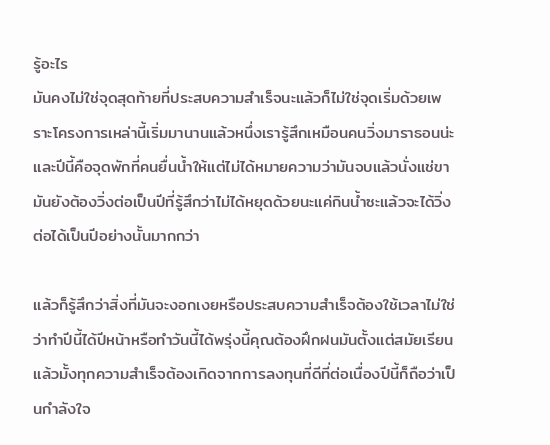รู้อะไร
มันคงไม่ใช่จุดสุดท้ายที่ประสบความสำเร็จนะแล้วก็ไม่ใช่จุดเริ่มด้วยเพราะโครงการเหล่านี้เริ่มมานานแล้วหนึ่งเรารู้สึกเหมือนคนวิ่งมาราธอนน่ะและปีนี้คือจุดพักที่คนยื่นน้ำให้แต่ไม่ได้หมายความว่ามันจบแล้วนั่งแช่ขามันยังต้องวิ่งต่อเป็นปีที่รู้สึกว่าไม่ได้หยุดด้วยนะแค่กินน้ำซะแล้วจะได้วิ่งต่อได้เป็นปีอย่างนั้นมากกว่า

แล้วก็รู้สึกว่าสิ่งที่มันจะงอกเงยหรือประสบความสำเร็จต้องใช้เวลาไม่ใช่ว่าทำปีนี้ได้ปีหน้าหรือทำวันนี้ได้พรุ่งนี้คุณต้องฝึกฝนมันตั้งแต่สมัยเรียนแล้วมั้งทุกความสำเร็จต้องเกิดจากการลงทุนที่ดีที่ต่อเนื่องปีนี้ก็ถือว่าเป็นกำลังใจ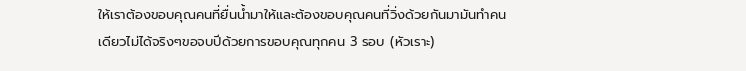ให้เราต้องขอบคุณคนที่ยื่นน้ำมาให้และต้องขอบคุณคนที่วิ่งด้วยกันมามันทำคนเดียวไม่ได้จริงๆขอจบปีด้วยการขอบคุณทุกคน 3 รอบ (หัวเราะ)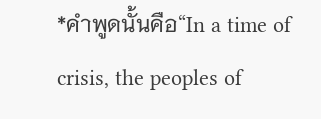*คำพูดนั้นคือ“In a time of crisis, the peoples of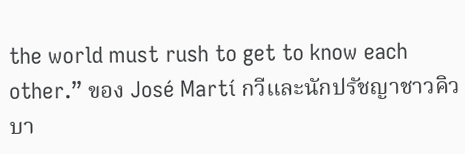the world must rush to get to know each other.” ของ José Martí กวีและนักปรัชญาชาวคิวบา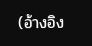(อ้างอิง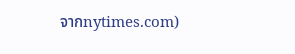จากnytimes.com)